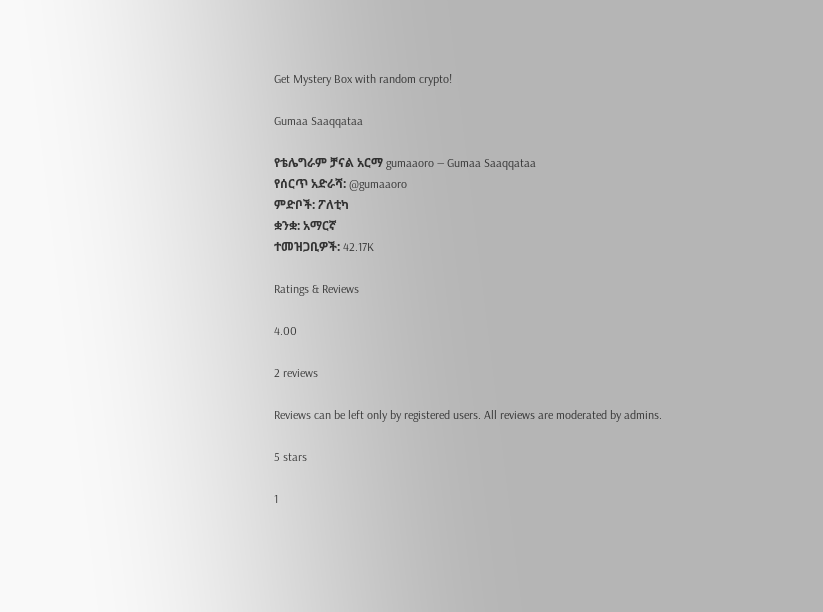Get Mystery Box with random crypto!

Gumaa Saaqqataa

የቴሌግራም ቻናል አርማ gumaaoro — Gumaa Saaqqataa
የሰርጥ አድራሻ: @gumaaoro
ምድቦች: ፖለቲካ
ቋንቋ: አማርኛ
ተመዝጋቢዎች: 42.17K

Ratings & Reviews

4.00

2 reviews

Reviews can be left only by registered users. All reviews are moderated by admins.

5 stars

1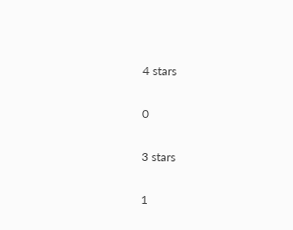4 stars

0

3 stars

1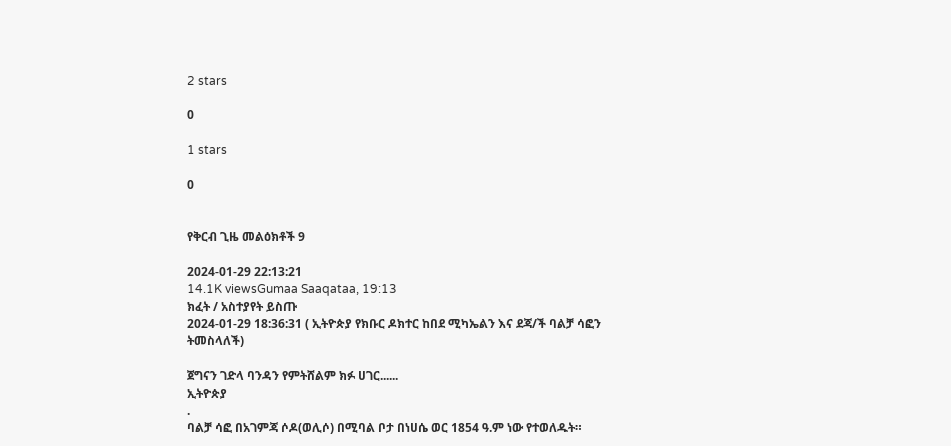2 stars

0

1 stars

0


የቅርብ ጊዜ መልዕክቶች 9

2024-01-29 22:13:21
14.1K viewsGumaa Saaqataa, 19:13
ክፈት / አስተያየት ይስጡ
2024-01-29 18:36:31 ( ኢትዮጵያ የክቡር ዶክተር ከበደ ሚካኤልን እና ደጃ/ች ባልቻ ሳፎን ትመስላለች)

ጀግናን ገድላ ባንዳን የምትሸልም ክፉ ሀገር......
ኢትዮጵያ
.
ባልቻ ሳፎ በአገምጃ ሶዶ(ወሊሶ) በሚባል ቦታ በነሀሴ ወር 1854 ዓ.ም ነው የተወለዱት።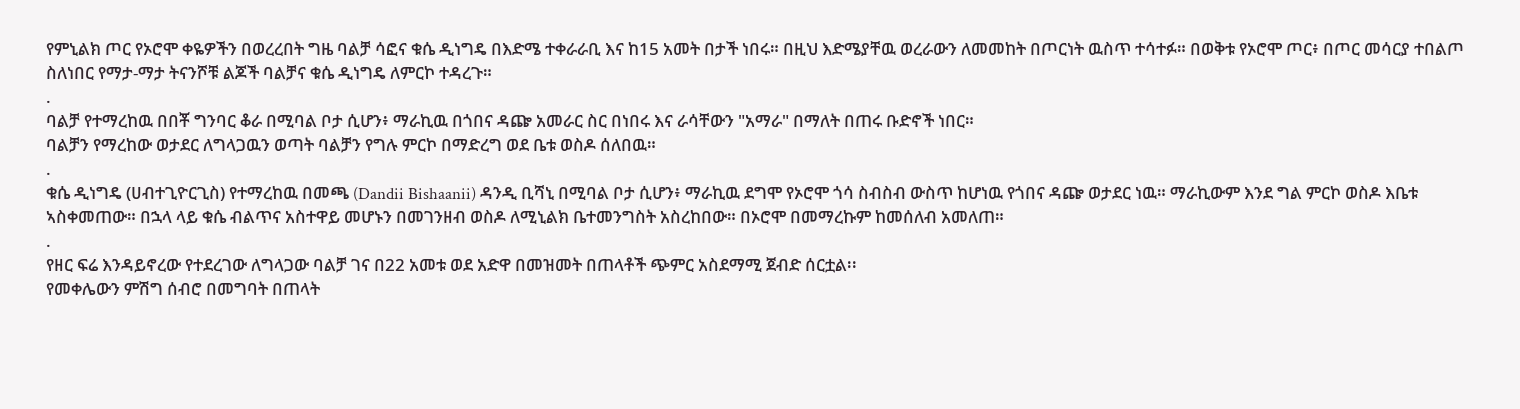የምኒልክ ጦር የኦሮሞ ቀዬዎችን በወረረበት ግዜ ባልቻ ሳፎና ቁሴ ዲነግዴ በእድሜ ተቀራራቢ እና ከ15 አመት በታች ነበሩ። በዚህ እድሜያቸዉ ወረራውን ለመመከት በጦርነት ዉስጥ ተሳተፉ። በወቅቱ የኦሮሞ ጦር፥ በጦር መሳርያ ተበልጦ ስለነበር የማታ-ማታ ትናንሾቹ ልጆች ባልቻና ቁሴ ዲነግዴ ለምርኮ ተዳረጉ።
.
ባልቻ የተማረከዉ በበቾ ግንባር ቆራ በሚባል ቦታ ሲሆን፥ ማራኪዉ በጎበና ዳጬ አመራር ስር በነበሩ እና ራሳቸውን "አማራ" በማለት በጠሩ ቡድኖች ነበር።
ባልቻን የማረከው ወታደር ለግላጋዉን ወጣት ባልቻን የግሉ ምርኮ በማድረግ ወደ ቤቱ ወስዶ ሰለበዉ።
.
ቁሴ ዲነግዴ (ሀብተጊዮርጊስ) የተማረከዉ በመጫ (Dandii Bishaanii) ዳንዲ ቢሻኒ በሚባል ቦታ ሲሆን፥ ማራኪዉ ደግሞ የኦሮሞ ጎሳ ስብስብ ውስጥ ከሆነዉ የጎበና ዳጬ ወታደር ነዉ። ማራኪውም እንደ ግል ምርኮ ወስዶ እቤቱ ኣስቀመጠው። በኋላ ላይ ቁሴ ብልጥና አስተዋይ መሆኑን በመገንዘብ ወስዶ ለሚኒልክ ቤተመንግስት አስረከበው። በኦሮሞ በመማረኩም ከመሰለብ አመለጠ።
.
የዘር ፍሬ እንዳይኖረው የተደረገው ለግላጋው ባልቻ ገና በ22 አመቱ ወደ አድዋ በመዝመት በጠላቶች ጭምር አስደማሚ ጀብድ ሰርቷል፡፡
የመቀሌውን ምሽግ ሰብሮ በመግባት በጠላት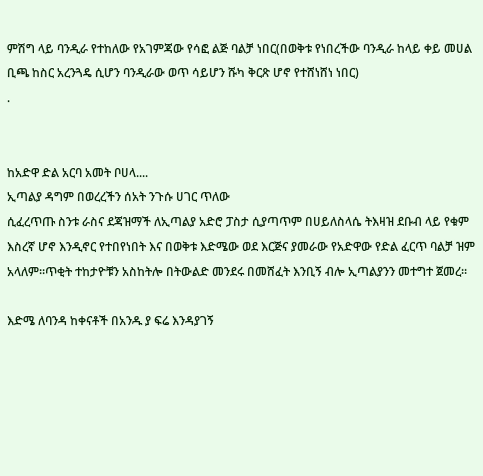ምሽግ ላይ ባንዲራ የተከለው የአገምጃው የሳፎ ልጅ ባልቻ ነበር(በወቅቱ የነበረችው ባንዲራ ከላይ ቀይ መሀል
ቢጫ ከስር አረንጓዴ ሲሆን ባንዲራው ወጥ ሳይሆን ሹካ ቅርጽ ሆኖ የተሸነሸነ ነበር)
.


ከአድዋ ድል አርባ አመት ቦሀላ....
ኢጣልያ ዳግም በወረረችን ሰአት ንጉሱ ሀገር ጥለው
ሲፈረጥጡ ስንቱ ራስና ደጃዝማች ለኢጣልያ አድሮ ፓስታ ሲያጣጥም በሀይለስላሴ ትእዛዝ ደቡብ ላይ የቁም እስረኛ ሆኖ እንዲኖር የተበየነበት እና በወቅቱ እድሜው ወደ እርጅና ያመራው የአድዋው የድል ፈርጥ ባልቻ ዝም አላለም።ጥቂት ተከታዮቹን አስከትሎ በትውልድ መንደሩ በመሸፈት እንቢኝ ብሎ ኢጣልያንን መተግተ ጀመረ፡፡

እድሜ ለባንዳ ከቀናቶች በአንዱ ያ ፍሬ እንዳያገኝ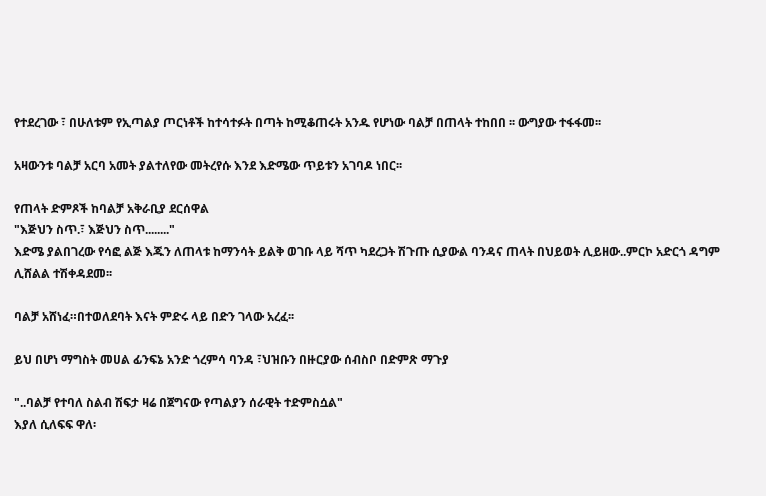የተደረገው ፣ በሁለቱም የኢጣልያ ጦርነቶች ከተሳተፉት በጣት ከሚቆጠሩት አንዱ የሆነው ባልቻ በጠላት ተከበበ ፡፡ ውግያው ተፋፋመ፡፡

አዛውንቱ ባልቻ አርባ አመት ያልተለየው መትረየሱ እንደ እድሜው ጥይቱን አገባዶ ነበር፡፡

የጠላት ድምጾች ከባልቻ አቅራቢያ ደርሰዋል
"እጅህን ስጥ.፣ እጅህን ስጥ........"
እድሜ ያልበገረው የሳፎ ልጅ እጁን ለጠላቱ ከማንሳት ይልቅ ወገቡ ላይ ሻጥ ካደረጋት ሽጉጡ ሲያውል ባንዳና ጠላት በህይወት ሊይዘው..ምርኮ አድርጎ ዳግም ሊሸልል ተሽቀዳደመ፡፡

ባልቻ አሸነፈ።በተወለደባት እናት ምድሩ ላይ በድን ገላው አረፈ፡፡

ይህ በሆነ ማግስት መሀል ፊንፍኔ አንድ ጎረምሳ ባንዳ ፣ህዝቡን በዙርያው ሰብስቦ በድምጽ ማጉያ

"..ባልቻ የተባለ ስልብ ሽፍታ ዛሬ በጀግናው የጣልያን ሰራዊት ተድምስሷል"
እያለ ሲለፍፍ ዋለ፡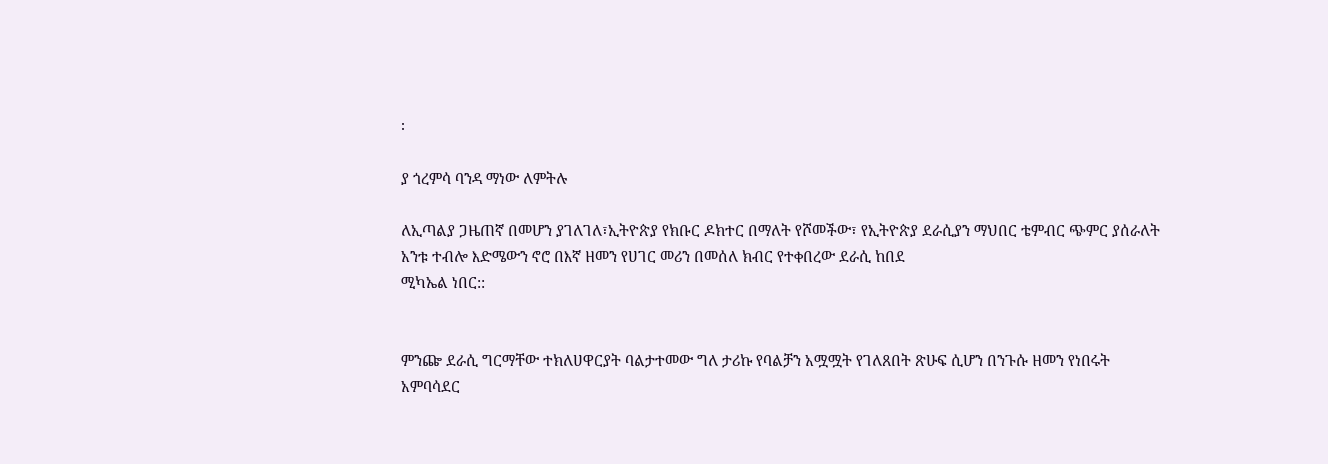፡

ያ ጎረምሳ ባንዳ ማነው ለምትሉ

ለኢጣልያ ጋዜጠኛ በመሆን ያገለገለ፣ኢትዮጵያ የክቡር ዶክተር በማለት የሾመችው፣ የኢትዮጵያ ደራሲያን ማህበር ቴምብር ጭምር ያሰራለት አንቱ ተብሎ እድሜውን ኖሮ በእኛ ዘመን የሀገር መሪን በመሰለ ክብር የተቀበረው ደራሲ ከበደ
ሚካኤል ነበር::


ምንጬ ደራሲ ግርማቸው ተክለሀዋርያት ባልታተመው ግለ ታሪኩ የባልቻን አሟሟት የገለጸበት ጽሁፍ ሲሆን በንጉሱ ዘመን የነበሩት አምባሳደር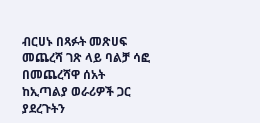ብርሀኑ በጻፉት መጽሀፍ መጨረሻ ገጽ ላይ ባልቻ ሳፎ በመጨረሻዋ ሰአት ከኢጣልያ ወራሪዎች ጋር ያደረጉትን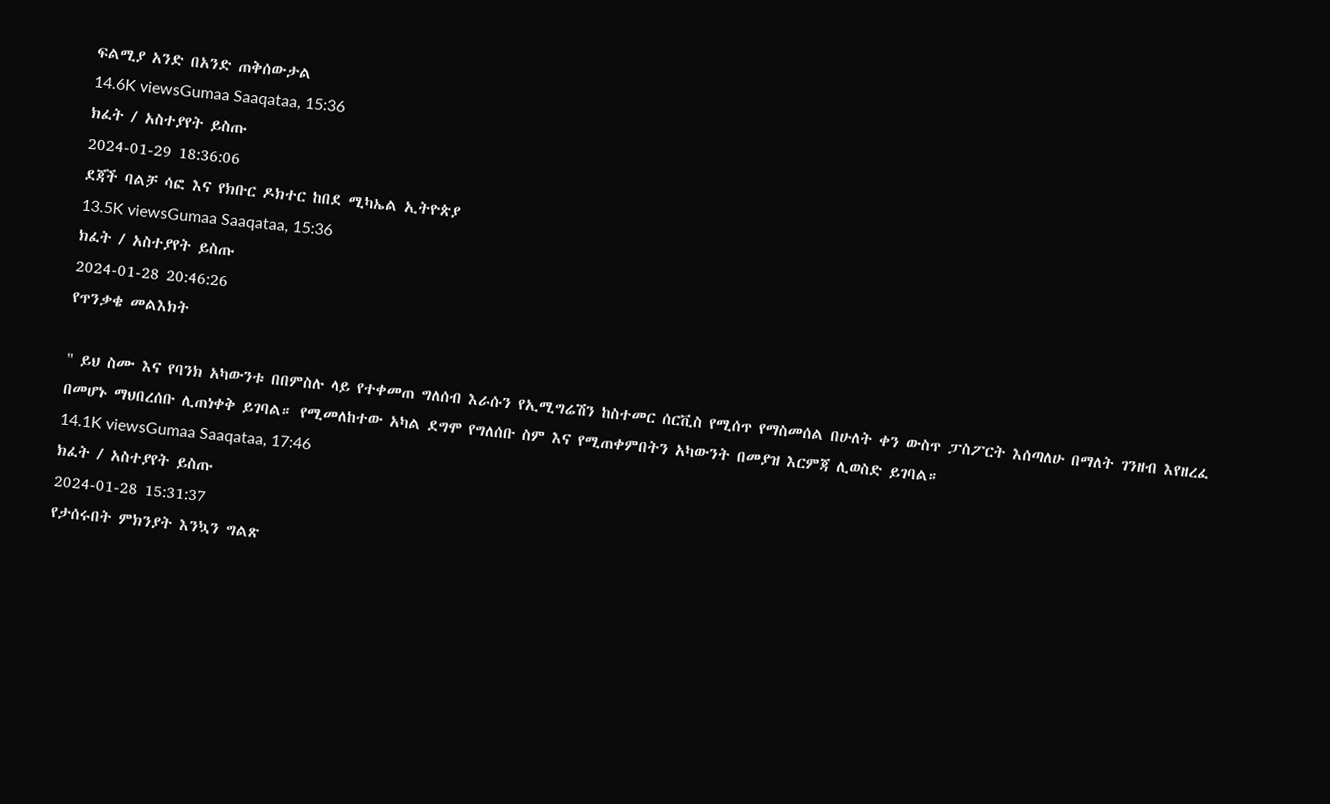ፍልሚያ አንድ በአንድ ጠቅሰውታል
14.6K viewsGumaa Saaqataa, 15:36
ክፈት / አስተያየት ይስጡ
2024-01-29 18:36:06
ደጃች ባልቻ ሳፎ እና የክቡር ዶክተር ከበደ ሚካኤል ኢትዮጵያ
13.5K viewsGumaa Saaqataa, 15:36
ክፈት / አስተያየት ይስጡ
2024-01-28 20:46:26
የጥንቃቄ መልእክት

" ይህ ስሙ እና የባንክ አካውንቱ በበምስሉ ላይ የተቀመጠ ግለሰብ እራሱን የኢሚግሬሽን ከስተመር ሰርቪስ የሚሰጥ የማስመሰል በሁለት ቀን ውስጥ ፓስፖርት እሰጣለሁ በማለት ገንዘብ እየዘረፈ በመሆኑ ማህበረሰቡ ሊጠነቀቅ ይገባል። የሚመለከተው አካል ደግሞ የግለሰቡ ስም እና የሚጠቀምበትን አካውንት በመያዝ እርምጃ ሊወስድ ይገባል።
14.1K viewsGumaa Saaqataa, 17:46
ክፈት / አስተያየት ይስጡ
2024-01-28 15:31:37
የታሰሩበት ምክንያት እንኳን ግልጽ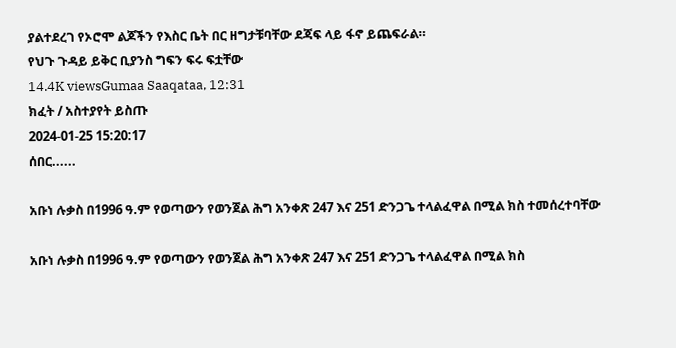ያልተደረገ የኦሮሞ ልጆችን የእስር ቤት በር ዘግታቹባቸው ደጃፍ ላይ ፋኖ ይጨፍራል።
የህጉ ጉዳይ ይቅር ቢያንስ ግፍን ፍሩ ፍቷቸው
14.4K viewsGumaa Saaqataa, 12:31
ክፈት / አስተያየት ይስጡ
2024-01-25 15:20:17
ሰበር......

አቡነ ሉቃስ በ1996 ዓ.ም የወጣውን የወንጀል ሕግ አንቀጽ 247 እና 251 ድንጋጌ ተላልፈዋል በሚል ክስ ተመሰረተባቸው

አቡነ ሉቃስ በ1996 ዓ.ም የወጣውን የወንጀል ሕግ አንቀጽ 247 እና 251 ድንጋጌ ተላልፈዋል በሚል ክስ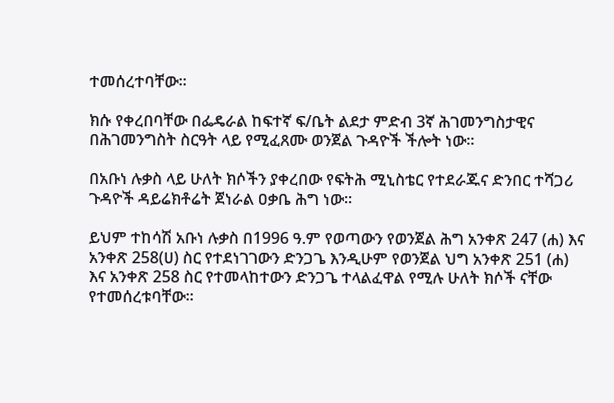ተመሰረተባቸው፡፡

ክሱ የቀረበባቸው በፌዴራል ከፍተኛ ፍ/ቤት ልደታ ምድብ 3ኛ ሕገመንግስታዊና በሕገመንግስት ስርዓት ላይ የሚፈጸሙ ወንጀል ጉዳዮች ችሎት ነው።

በአቡነ ሉቃስ ላይ ሁለት ክሶችን ያቀረበው የፍትሕ ሚኒስቴር የተደራጁና ድንበር ተሻጋሪ ጉዳዮች ዳይሬክቶሬት ጀነራል ዐቃቤ ሕግ ነው፡፡

ይህም ተከሳሽ አቡነ ሉቃስ በ1996 ዓ.ም የወጣውን የወንጀል ሕግ አንቀጽ 247 (ሐ) እና አንቀጽ 258(ሀ) ስር የተደነገገውን ድንጋጌ እንዲሁም የወንጀል ህግ አንቀጽ 251 (ሐ) እና አንቀጽ 258 ስር የተመላከተውን ድንጋጌ ተላልፈዋል የሚሉ ሁለት ክሶች ናቸው የተመሰረቱባቸው።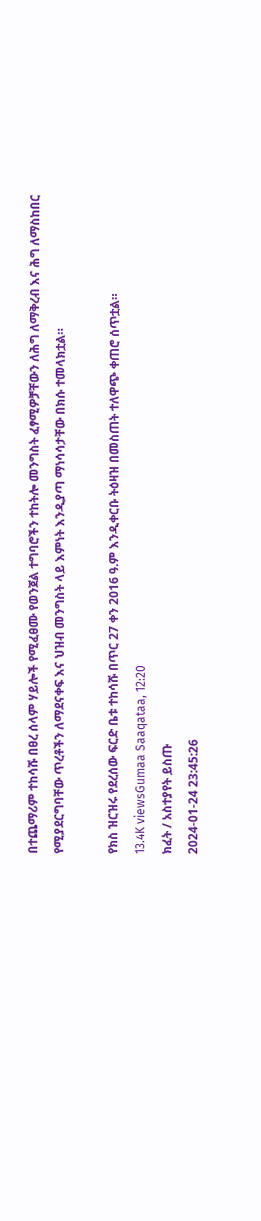በተጨማሪም ተከሳሹ በፀረ ሰላም ሃይሎች የሚፈፀሙ የወንጀል ተግባሮችን ተከትሎ መንግስት ፈፃሚዎቻቸውን ለሕግ ለማቅረብ እና ሕግ ለማስከበር የሚያደርግባቸው ጥረቶችን ለማደናቀፍ እና ህዝብ መንግስት ላይ እምነት እንዲያጣ ማነሳሳታቸው በክሱ ተመላክቷል።

የክስ ዝርዝሩ የደረሰው ፍርድ ቤቱ ተከሳሹ በጥር 27 ቀን 2016 ዓ.ም እንዲቀርቡ ትዕዛዝ በመስጠት ተለዋጭ ቀጠሮ ሰጥቷል።
13.4K viewsGumaa Saaqataa, 12:20
ክፈት / አስተያየት ይስጡ
2024-01-24 23:45:26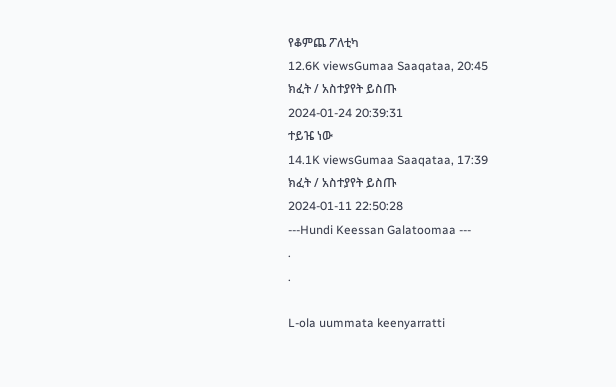የቆምጨ ፖለቲካ
12.6K viewsGumaa Saaqataa, 20:45
ክፈት / አስተያየት ይስጡ
2024-01-24 20:39:31
ተይዤ ነው
14.1K viewsGumaa Saaqataa, 17:39
ክፈት / አስተያየት ይስጡ
2024-01-11 22:50:28
---Hundi Keessan Galatoomaa ---
.
.

L-ola uummata keenyarratti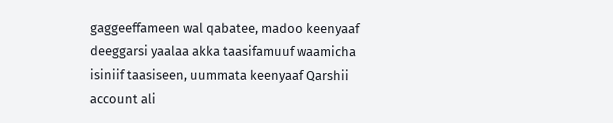gaggeeffameen wal qabatee, madoo keenyaaf deeggarsi yaalaa akka taasifamuuf waamicha isiniif taasiseen, uummata keenyaaf Qarshii account ali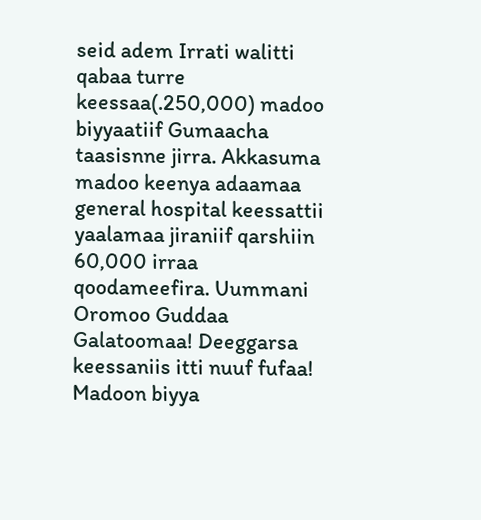seid adem Irrati walitti qabaa turre keessaa(.250,000) madoo biyyaatiif Gumaacha taasisnne jirra. Akkasuma madoo keenya adaamaa general hospital keessattii yaalamaa jiraniif qarshiin 60,000 irraa qoodameefira. Uummani Oromoo Guddaa Galatoomaa! Deeggarsa keessaniis itti nuuf fufaa! Madoon biyya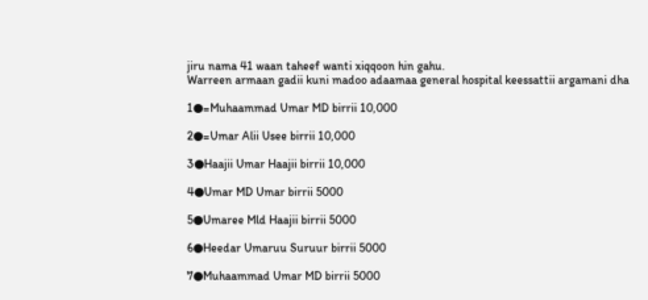jiru nama 41 waan taheef wanti xiqqoon hin gahu.
Warreen armaan gadii kuni madoo adaamaa general hospital keessattii argamani dha

1●=Muhaammad Umar MD birrii 10,000

2●=Umar Alii Usee birrii 10,000

3●Haajii Umar Haajii birrii 10,000

4●Umar MD Umar birrii 5000

5●Umaree Mld Haajii birrii 5000

6●Heedar Umaruu Suruur birrii 5000

7●Muhaammad Umar MD birrii 5000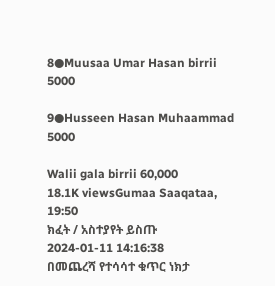8●Muusaa Umar Hasan birrii 5000

9●Husseen Hasan Muhaammad 5000

Walii gala birrii 60,000
18.1K viewsGumaa Saaqataa, 19:50
ክፈት / አስተያየት ይስጡ
2024-01-11 14:16:38
በመጨረሻ የተሳሳተ ቁጥር ነክታ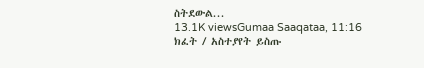ስትደውል...
13.1K viewsGumaa Saaqataa, 11:16
ክፈት / አስተያየት ይስጡ